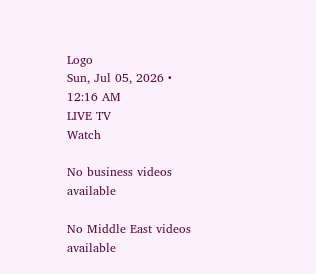Logo
Sun, Jul 05, 2026 • 12:16 AM
LIVE TV
Watch

No business videos available

No Middle East videos available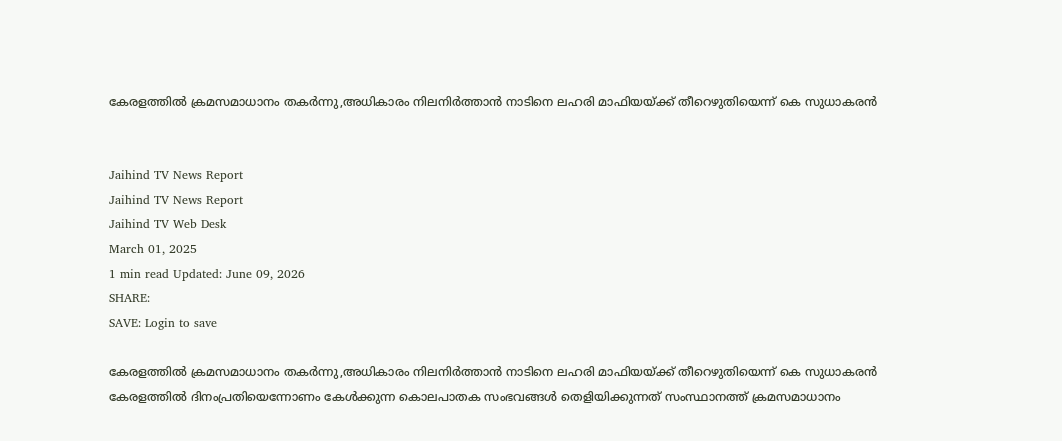കേരളത്തില്‍ ക്രമസമാധാനം തകര്‍ന്നു,അധികാരം നിലനിര്‍ത്താന്‍ നാടിനെ ലഹരി മാഫിയയ്ക്ക് തീറെഴുതിയെന്ന് കെ സുധാകരന്‍


Jaihind TV News Report
Jaihind TV News Report
Jaihind TV Web Desk
March 01, 2025
1 min read Updated: June 09, 2026
SHARE:
SAVE: Login to save

കേരളത്തില്‍ ക്രമസമാധാനം തകര്‍ന്നു,അധികാരം നിലനിര്‍ത്താന്‍ നാടിനെ ലഹരി മാഫിയയ്ക്ക് തീറെഴുതിയെന്ന് കെ സുധാകരന്‍
കേരളത്തില്‍ ദിനംപ്രതിയെന്നോണം കേള്‍ക്കുന്ന കൊലപാതക സംഭവങ്ങള്‍ തെളിയിക്കുന്നത് സംസ്ഥാനത്ത് ക്രമസമാധാനം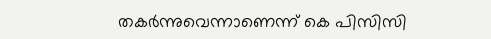തകര്‍ന്നുവെന്നാണെന്ന് കെ പിസിസി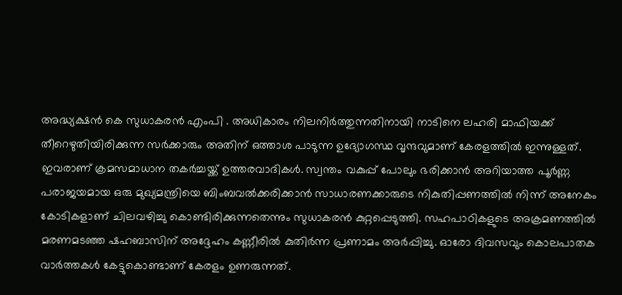അദ്ധ്യക്ഷന്‍ കെ സുധാകരന്‍ എംപി . അധികാരം നിലനിര്‍ത്തുന്നതിനായി നാടിനെ ലഹരി മാഫിയക്ക് തീറെഴുതിയിരിക്കുന്ന സര്‍ക്കാരും അതിന് ഒത്താശ പാടുന്ന ഉദ്യോഗസ്ഥ വൃന്ദവുമാണ് കേരളത്തില്‍ ഇന്നുള്ളത്. ഇവരാണ് ക്രമസമാധാന തകര്‍ച്ചയ്ക്ക് ഉത്തരവാദികള്‍. സ്വന്തം വകുപ്പ് പോലും ഭരിക്കാന്‍ അറിയാത്ത പൂര്‍ണ്ണ പരാജയമായ ഒരു മുഖ്യമന്ത്രിയെ ബിംബവല്‍ക്കരിക്കാന്‍ സാധാരണക്കാരുടെ നികുതിപ്പണത്തില്‍ നിന്ന് അനേകം കോടികളാണ് ചിലവഴിച്ചു കൊണ്ടിരിക്കുന്നതെന്നും സുധാകരന്‍ കുറ്റപ്പെടുത്തി. സഹപാഠികളുടെ അക്രമണത്തില്‍ മരണമടഞ്ഞ ഷഹബാസിന് അദ്ദേഹം കണ്ണീരില്‍ കുതിര്‍ന്ന പ്രണാമം അര്‍പ്പിച്ചു. ഓരോ ദിവസവും കൊലപാതക വാര്‍ത്തകള്‍ കേട്ടുകൊണ്ടാണ് കേരളം ഉണരുന്നത്.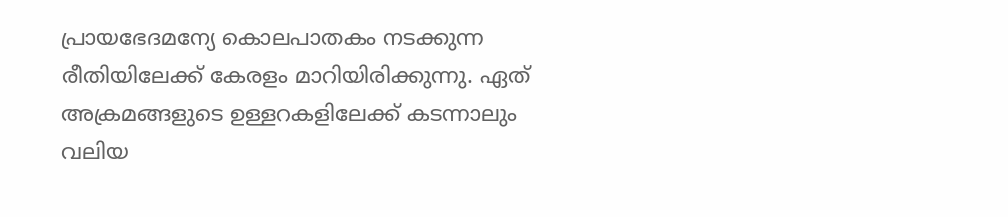പ്രായഭേദമന്യേ കൊലപാതകം നടക്കുന്ന രീതിയിലേക്ക് കേരളം മാറിയിരിക്കുന്നു. ഏത് അക്രമങ്ങളുടെ ഉള്ളറകളിലേക്ക് കടന്നാലും വലിയ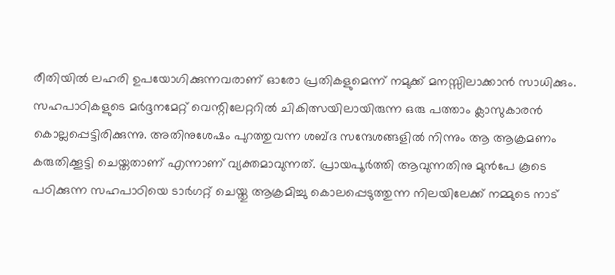രീതിയില്‍ ലഹരി ഉപയോഗിക്കുന്നവരാണ് ഓരോ പ്രതികളുമെന്ന് നമുക്ക് മനസ്സിലാക്കാന്‍ സാധിക്കും. സഹപാഠികളുടെ മര്‍ദ്ദനമേറ്റ് വെന്റിലേറ്ററില്‍ ചികിത്സയിലായിരുന്ന ഒരു പത്താം ക്ലാസുകാരന്‍ കൊല്ലപ്പെട്ടിരിക്കുന്നു. അതിനുശേഷം പുറത്തുവന്ന ശബ്ദ സന്ദേശങ്ങളില്‍ നിന്നും ആ ആക്രമണം കരുതിക്കൂട്ടി ചെയ്തതാണ് എന്നാണ് വ്യക്തമാവുന്നത്. പ്രായപൂര്‍ത്തി ആവുന്നതിനു മുന്‍പേ കൂടെ പഠിക്കുന്ന സഹപാഠിയെ ടാര്‍ഗറ്റ് ചെയ്തു ആക്രമിച്ചു കൊലപ്പെടുത്തുന്ന നിലയിലേക്ക് നമ്മുടെ നാട്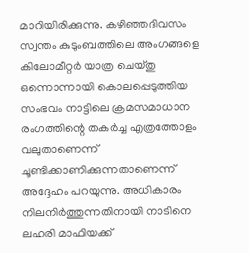മാറിയിരിക്കുന്നു. കഴിഞ്ഞദിവസം സ്വന്തം കുടുംബത്തിലെ അംഗങ്ങളെ കിലോമീറ്റര്‍ യാത്ര ചെയ്തു ഒന്നൊന്നായി കൊലപ്പെടുത്തിയ സംഭവം നാട്ടിലെ ക്രമസമാധാന രംഗത്തിന്റെ തകര്‍ച്ച എത്രത്തോളം വലുതാണെന്ന് ചൂണ്ടിക്കാണിക്കുന്നതാണെന്ന് അദ്ദേഹം പറയുന്നു. അധികാരം നിലനിര്‍ത്തുന്നതിനായി നാടിനെ ലഹരി മാഫിയക്ക്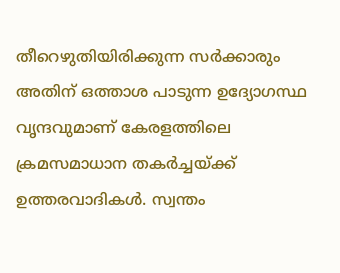തീറെഴുതിയിരിക്കുന്ന സര്‍ക്കാരും അതിന് ഒത്താശ പാടുന്ന ഉദ്യോഗസ്ഥ വൃന്ദവുമാണ് കേരളത്തിലെ ക്രമസമാധാന തകര്‍ച്ചയ്ക്ക് ഉത്തരവാദികള്‍. സ്വന്തം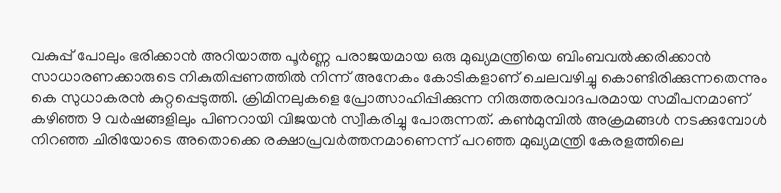വകുപ്പ് പോലും ഭരിക്കാന്‍ അറിയാത്ത പൂര്‍ണ്ണ പരാജയമായ ഒരു മുഖ്യമന്ത്രിയെ ബിംബവല്‍ക്കരിക്കാന്‍ സാധാരണക്കാരുടെ നികുതിപ്പണത്തില്‍ നിന്ന് അനേകം കോടികളാണ് ചെലവഴിച്ചു കൊണ്ടിരിക്കുന്നതെന്നും കെ സുധാകരന്‍ കുറ്റപ്പെടുത്തി. ക്രിമിനലുകളെ പ്രോത്സാഹിപ്പിക്കുന്ന നിരുത്തരവാദപരമായ സമീപനമാണ് കഴിഞ്ഞ 9 വര്‍ഷങ്ങളിലും പിണറായി വിജയന്‍ സ്വീകരിച്ചു പോരുന്നത്. കണ്‍മുമ്പില്‍ അക്രമങ്ങള്‍ നടക്കുമ്പോള്‍ നിറഞ്ഞ ചിരിയോടെ അതൊക്കെ രക്ഷാപ്രവര്‍ത്തനമാണെന്ന് പറഞ്ഞ മുഖ്യമന്ത്രി കേരളത്തിലെ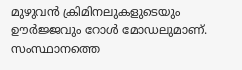മുഴുവന്‍ ക്രിമിനലുകളുടെയും ഊര്‍ജ്ജവും റോള്‍ മോഡലുമാണ്. സംസ്ഥാനത്തെ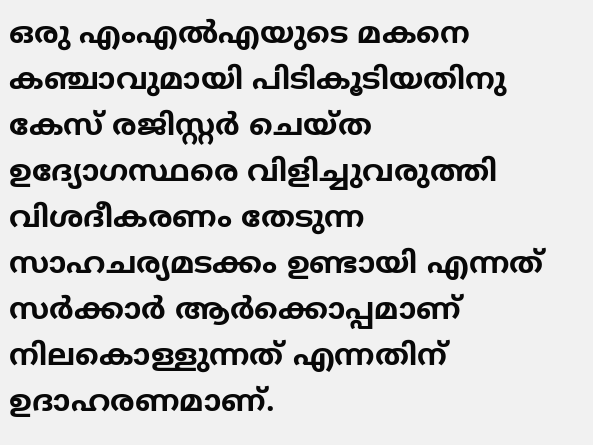ഒരു എംഎല്‍എയുടെ മകനെ കഞ്ചാവുമായി പിടികൂടിയതിനു കേസ് രജിസ്റ്റര്‍ ചെയ്ത ഉദ്യോഗസ്ഥരെ വിളിച്ചുവരുത്തി വിശദീകരണം തേടുന്ന സാഹചര്യമടക്കം ഉണ്ടായി എന്നത് സര്‍ക്കാര്‍ ആര്‍ക്കൊപ്പമാണ് നിലകൊള്ളുന്നത് എന്നതിന് ഉദാഹരണമാണ്.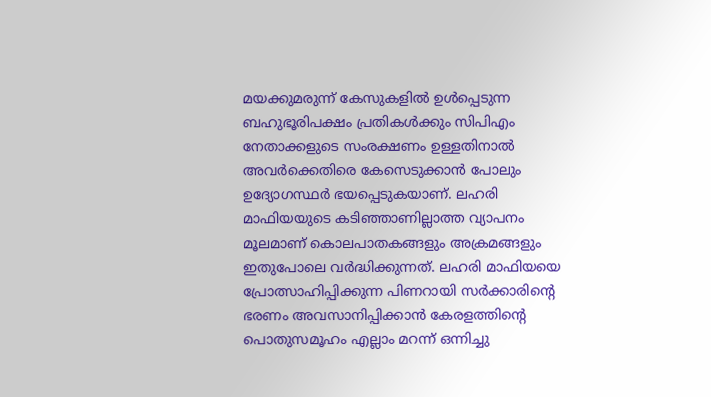മയക്കുമരുന്ന് കേസുകളില്‍ ഉള്‍പ്പെടുന്ന ബഹുഭൂരിപക്ഷം പ്രതികള്‍ക്കും സിപിഎം നേതാക്കളുടെ സംരക്ഷണം ഉള്ളതിനാല്‍ അവര്‍ക്കെതിരെ കേസെടുക്കാന്‍ പോലും ഉദ്യോഗസ്ഥര്‍ ഭയപ്പെടുകയാണ്. ലഹരി മാഫിയയുടെ കടിഞ്ഞാണില്ലാത്ത വ്യാപനം മൂലമാണ് കൊലപാതകങ്ങളും അക്രമങ്ങളും ഇതുപോലെ വര്‍ദ്ധിക്കുന്നത്. ലഹരി മാഫിയയെ പ്രോത്സാഹിപ്പിക്കുന്ന പിണറായി സര്‍ക്കാരിന്റെ ഭരണം അവസാനിപ്പിക്കാന്‍ കേരളത്തിന്റെ പൊതുസമൂഹം എല്ലാം മറന്ന് ഒന്നിച്ചു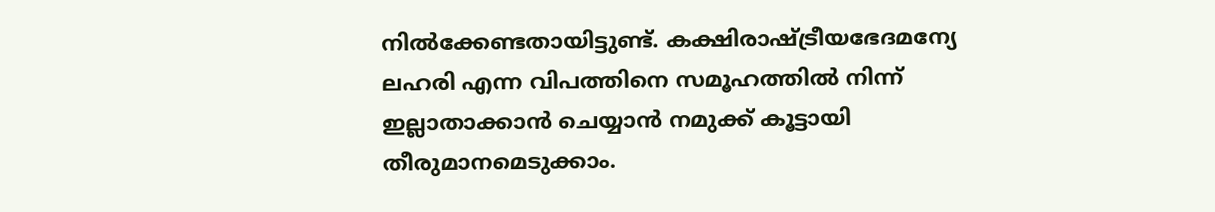നില്‍ക്കേണ്ടതായിട്ടുണ്ട്. കക്ഷിരാഷ്ട്രീയഭേദമന്യേ ലഹരി എന്ന വിപത്തിനെ സമൂഹത്തില്‍ നിന്ന് ഇല്ലാതാക്കാന്‍ ചെയ്യാന്‍ നമുക്ക് കൂട്ടായി തീരുമാനമെടുക്കാം.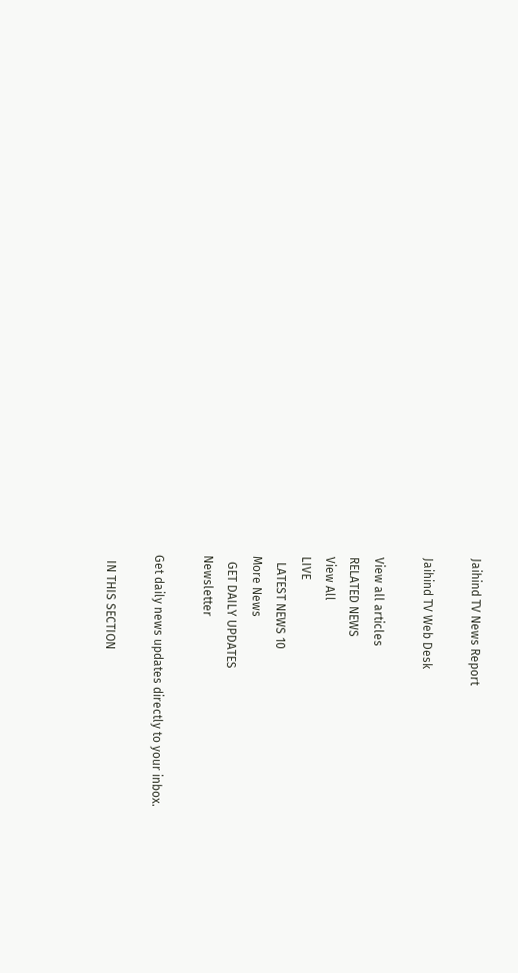Jaihind TV News Report

Jaihind TV Web Desk

View all articles
RELATED NEWS
View All
LIVE
  LATEST NEWS 10
More News
  GET DAILY UPDATES
Newsletter

Get daily news updates directly to your inbox.

  IN THIS SECTION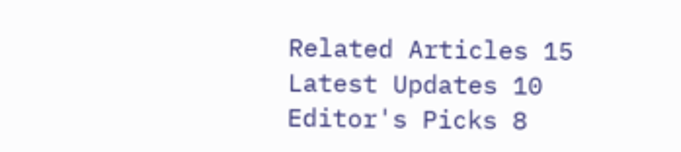Related Articles 15
Latest Updates 10
Editor's Picks 8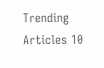Trending Articles 10